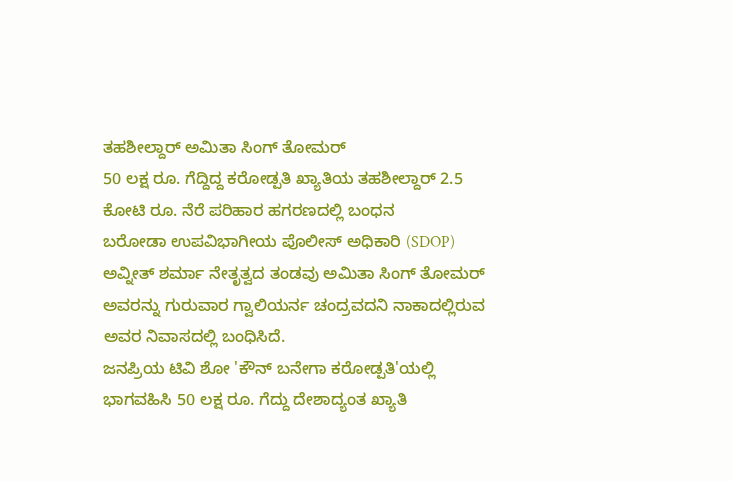ತಹಶೀಲ್ದಾರ್ ಅಮಿತಾ ಸಿಂಗ್ ತೋಮರ್
50 ಲಕ್ಷ ರೂ. ಗೆದ್ದಿದ್ದ ಕರೋಡ್ಪತಿ ಖ್ಯಾತಿಯ ತಹಶೀಲ್ದಾರ್ 2.5 ಕೋಟಿ ರೂ. ನೆರೆ ಪರಿಹಾರ ಹಗರಣದಲ್ಲಿ ಬಂಧನ
ಬರೋಡಾ ಉಪವಿಭಾಗೀಯ ಪೊಲೀಸ್ ಅಧಿಕಾರಿ (SDOP) ಅವ್ನೀತ್ ಶರ್ಮಾ ನೇತೃತ್ವದ ತಂಡವು ಅಮಿತಾ ಸಿಂಗ್ ತೋಮರ್ ಅವರನ್ನು ಗುರುವಾರ ಗ್ವಾಲಿಯರ್ನ ಚಂದ್ರವದನಿ ನಾಕಾದಲ್ಲಿರುವ ಅವರ ನಿವಾಸದಲ್ಲಿ ಬಂಧಿಸಿದೆ.
ಜನಪ್ರಿಯ ಟಿವಿ ಶೋ 'ಕೌನ್ ಬನೇಗಾ ಕರೋಡ್ಪತಿ'ಯಲ್ಲಿ ಭಾಗವಹಿಸಿ 50 ಲಕ್ಷ ರೂ. ಗೆದ್ದು ದೇಶಾದ್ಯಂತ ಖ್ಯಾತಿ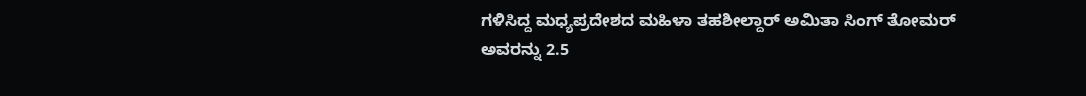ಗಳಿಸಿದ್ದ ಮಧ್ಯಪ್ರದೇಶದ ಮಹಿಳಾ ತಹಶೀಲ್ದಾರ್ ಅಮಿತಾ ಸಿಂಗ್ ತೋಮರ್ ಅವರನ್ನು 2.5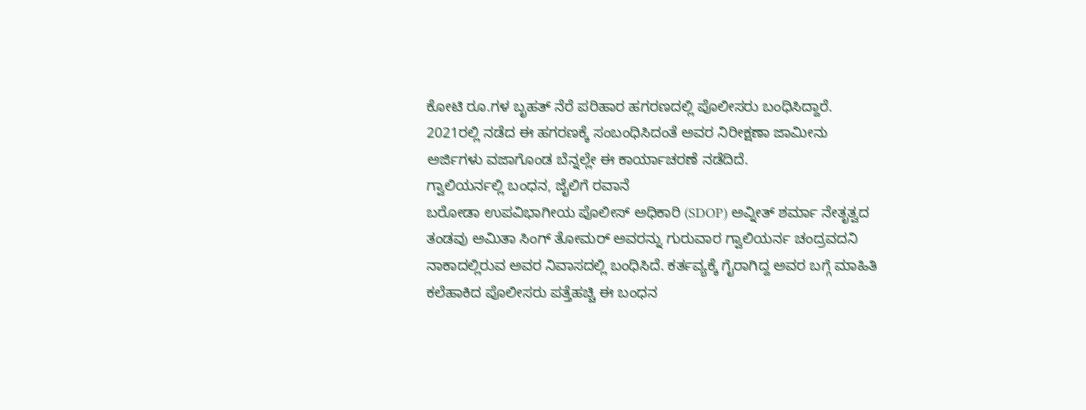ಕೋಟಿ ರೂ.ಗಳ ಬೃಹತ್ ನೆರೆ ಪರಿಹಾರ ಹಗರಣದಲ್ಲಿ ಪೊಲೀಸರು ಬಂಧಿಸಿದ್ದಾರೆ.
2021ರಲ್ಲಿ ನಡೆದ ಈ ಹಗರಣಕ್ಕೆ ಸಂಬಂಧಿಸಿದಂತೆ ಅವರ ನಿರೀಕ್ಷಣಾ ಜಾಮೀನು ಅರ್ಜಿಗಳು ವಜಾಗೊಂಡ ಬೆನ್ನಲ್ಲೇ ಈ ಕಾರ್ಯಾಚರಣೆ ನಡೆದಿದೆ.
ಗ್ವಾಲಿಯರ್ನಲ್ಲಿ ಬಂಧನ, ಜೈಲಿಗೆ ರವಾನೆ
ಬರೋಡಾ ಉಪವಿಭಾಗೀಯ ಪೊಲೀಸ್ ಅಧಿಕಾರಿ (SDOP) ಅವ್ನೀತ್ ಶರ್ಮಾ ನೇತೃತ್ವದ ತಂಡವು ಅಮಿತಾ ಸಿಂಗ್ ತೋಮರ್ ಅವರನ್ನು ಗುರುವಾರ ಗ್ವಾಲಿಯರ್ನ ಚಂದ್ರವದನಿ ನಾಕಾದಲ್ಲಿರುವ ಅವರ ನಿವಾಸದಲ್ಲಿ ಬಂಧಿಸಿದೆ. ಕರ್ತವ್ಯಕ್ಕೆ ಗೈರಾಗಿದ್ದ ಅವರ ಬಗ್ಗೆ ಮಾಹಿತಿ ಕಲೆಹಾಕಿದ ಪೊಲೀಸರು ಪತ್ತೆಹಚ್ಚಿ ಈ ಬಂಧನ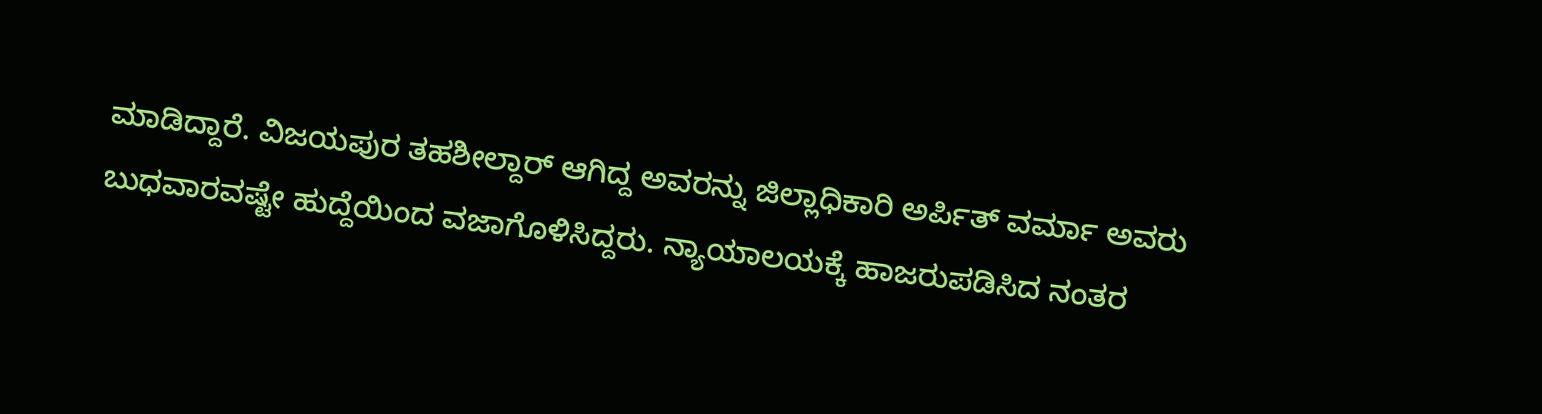ಮಾಡಿದ್ದಾರೆ. ವಿಜಯಪುರ ತಹಶೀಲ್ದಾರ್ ಆಗಿದ್ದ ಅವರನ್ನು ಜಿಲ್ಲಾಧಿಕಾರಿ ಅರ್ಪಿತ್ ವರ್ಮಾ ಅವರು ಬುಧವಾರವಷ್ಟೇ ಹುದ್ದೆಯಿಂದ ವಜಾಗೊಳಿಸಿದ್ದರು. ನ್ಯಾಯಾಲಯಕ್ಕೆ ಹಾಜರುಪಡಿಸಿದ ನಂತರ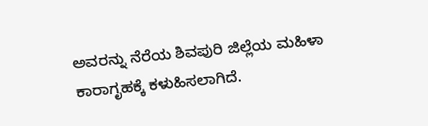ಅವರನ್ನು ನೆರೆಯ ಶಿವಪುರಿ ಜಿಲ್ಲೆಯ ಮಹಿಳಾ ಕಾರಾಗೃಹಕ್ಕೆ ಕಳುಹಿಸಲಾಗಿದೆ.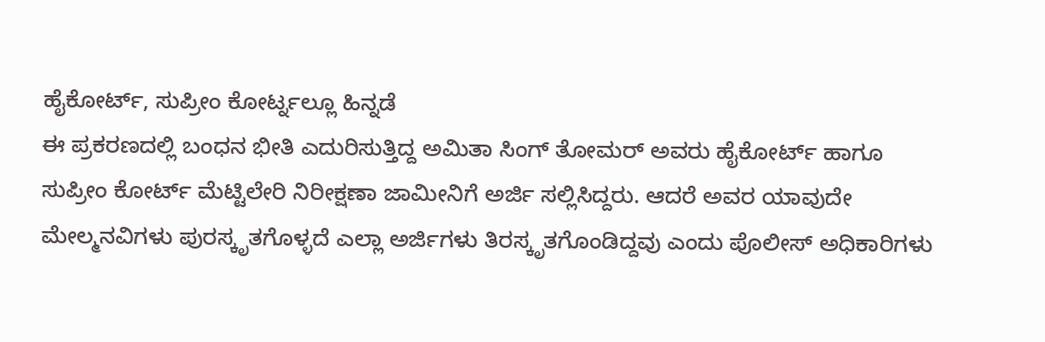ಹೈಕೋರ್ಟ್, ಸುಪ್ರೀಂ ಕೋರ್ಟ್ನಲ್ಲೂ ಹಿನ್ನಡೆ
ಈ ಪ್ರಕರಣದಲ್ಲಿ ಬಂಧನ ಭೀತಿ ಎದುರಿಸುತ್ತಿದ್ದ ಅಮಿತಾ ಸಿಂಗ್ ತೋಮರ್ ಅವರು ಹೈಕೋರ್ಟ್ ಹಾಗೂ ಸುಪ್ರೀಂ ಕೋರ್ಟ್ ಮೆಟ್ಟಿಲೇರಿ ನಿರೀಕ್ಷಣಾ ಜಾಮೀನಿಗೆ ಅರ್ಜಿ ಸಲ್ಲಿಸಿದ್ದರು. ಆದರೆ ಅವರ ಯಾವುದೇ ಮೇಲ್ಮನವಿಗಳು ಪುರಸ್ಕೃತಗೊಳ್ಳದೆ ಎಲ್ಲಾ ಅರ್ಜಿಗಳು ತಿರಸ್ಕೃತಗೊಂಡಿದ್ದವು ಎಂದು ಪೊಲೀಸ್ ಅಧಿಕಾರಿಗಳು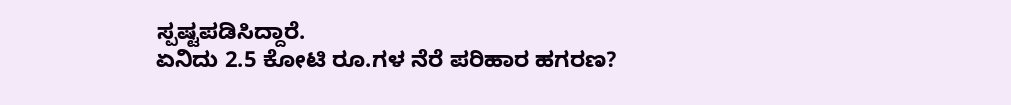ಸ್ಪಷ್ಟಪಡಿಸಿದ್ದಾರೆ.
ಏನಿದು 2.5 ಕೋಟಿ ರೂ.ಗಳ ನೆರೆ ಪರಿಹಾರ ಹಗರಣ?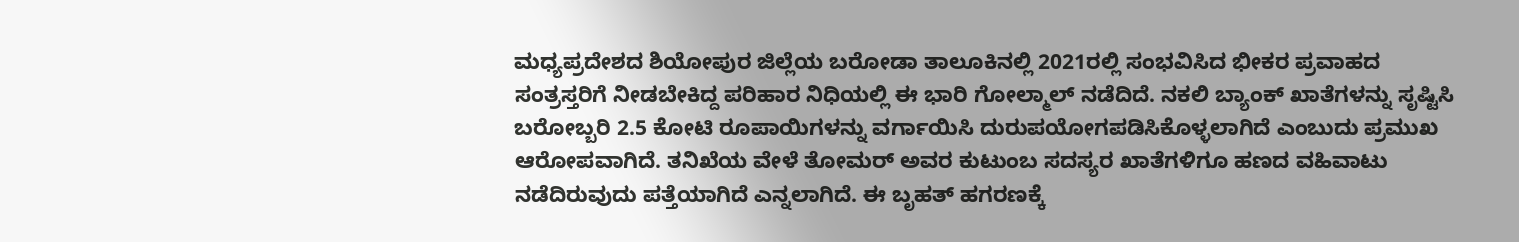ಮಧ್ಯಪ್ರದೇಶದ ಶಿಯೋಪುರ ಜಿಲ್ಲೆಯ ಬರೋಡಾ ತಾಲೂಕಿನಲ್ಲಿ 2021ರಲ್ಲಿ ಸಂಭವಿಸಿದ ಭೀಕರ ಪ್ರವಾಹದ ಸಂತ್ರಸ್ತರಿಗೆ ನೀಡಬೇಕಿದ್ದ ಪರಿಹಾರ ನಿಧಿಯಲ್ಲಿ ಈ ಭಾರಿ ಗೋಲ್ಮಾಲ್ ನಡೆದಿದೆ. ನಕಲಿ ಬ್ಯಾಂಕ್ ಖಾತೆಗಳನ್ನು ಸೃಷ್ಟಿಸಿ ಬರೋಬ್ಬರಿ 2.5 ಕೋಟಿ ರೂಪಾಯಿಗಳನ್ನು ವರ್ಗಾಯಿಸಿ ದುರುಪಯೋಗಪಡಿಸಿಕೊಳ್ಳಲಾಗಿದೆ ಎಂಬುದು ಪ್ರಮುಖ ಆರೋಪವಾಗಿದೆ. ತನಿಖೆಯ ವೇಳೆ ತೋಮರ್ ಅವರ ಕುಟುಂಬ ಸದಸ್ಯರ ಖಾತೆಗಳಿಗೂ ಹಣದ ವಹಿವಾಟು ನಡೆದಿರುವುದು ಪತ್ತೆಯಾಗಿದೆ ಎನ್ನಲಾಗಿದೆ. ಈ ಬೃಹತ್ ಹಗರಣಕ್ಕೆ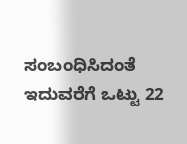ಸಂಬಂಧಿಸಿದಂತೆ ಇದುವರೆಗೆ ಒಟ್ಟು 22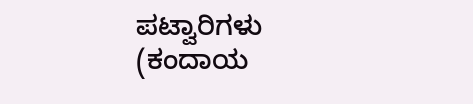ಪಟ್ವಾರಿಗಳು (ಕಂದಾಯ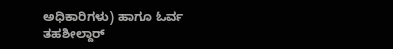ಅಧಿಕಾರಿಗಳು) ಹಾಗೂ ಓರ್ವ ತಹಶೀಲ್ದಾರ್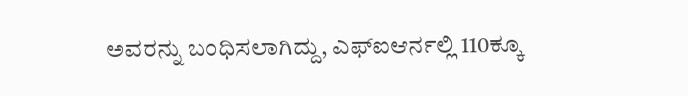ಅವರನ್ನು ಬಂಧಿಸಲಾಗಿದ್ದು, ಎಫ್ಐಆರ್ನಲ್ಲಿ 110ಕ್ಕೂ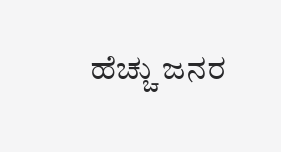ಹೆಚ್ಚು ಜನರ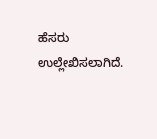ಹೆಸರು ಉಲ್ಲೇಖಿಸಲಾಗಿದೆ.